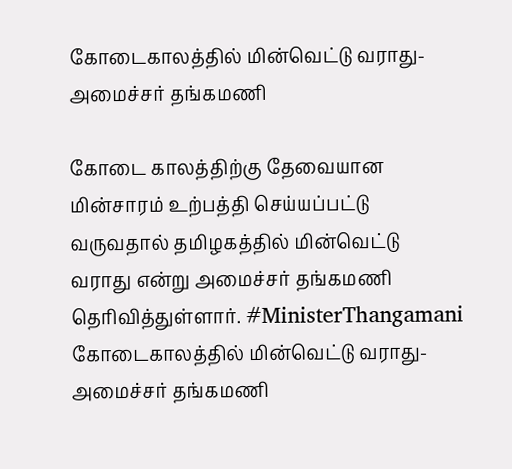கோடைகாலத்தில் மின்வெட்டு வராது- அமைச்சர் தங்கமணி

கோடை காலத்திற்கு தேவையான மின்சாரம் உற்பத்தி செய்யப்பட்டு வருவதால் தமிழகத்தில் மின்வெட்டு வராது என்று அமைச்சர் தங்கமணி தெரிவித்துள்ளார். #MinisterThangamani
கோடைகாலத்தில் மின்வெட்டு வராது- அமைச்சர் தங்கமணி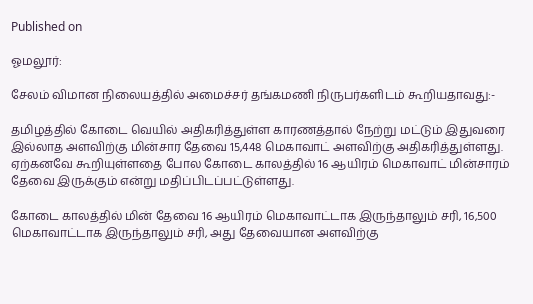Published on

ஓமலூர்:

சேலம் விமான நிலையத்தில் அமைச்சர் தங்கமணி நிருபர்களிடம் கூறியதாவது:-

தமிழத்தில் கோடை வெயில் அதிகரித்துள்ள காரணத்தால் நேற்று மட்டும் இதுவரை இல்லாத அளவிற்கு மின்சார தேவை 15,448 மெகாவாட் அளவிற்கு அதிகரித்துள்ளது. ஏற்கனவே கூறியுள்ளதை போல கோடை காலத்தில் 16 ஆயிரம் மெகாவாட் மின்சாரம் தேவை இருக்கும் என்று மதிப்பிடப்பட்டுள்ளது.

கோடை காலத்தில் மின் தேவை 16 ஆயிரம் மெகாவாட்டாக இருந்தாலும் சரி, 16,500 மெகாவாட்டாக இருந்தாலும் சரி, அது தேவையான அளவிற்கு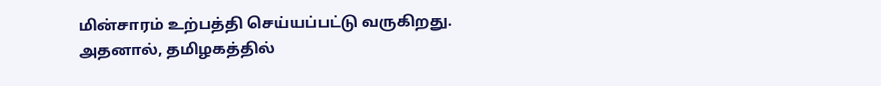மின்சாரம் உற்பத்தி செய்யப்பட்டு வருகிறது. அதனால், தமிழகத்தில்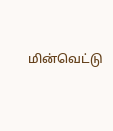மின்வெட்டு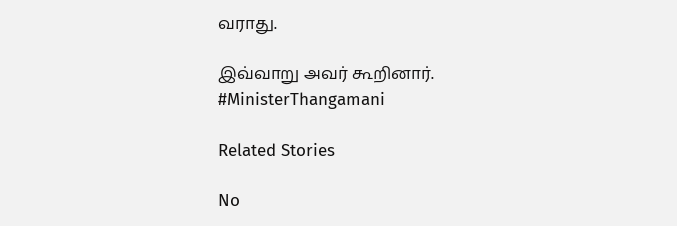வராது.

இவ்வாறு அவர் கூறினார். #MinisterThangamani

Related Stories

No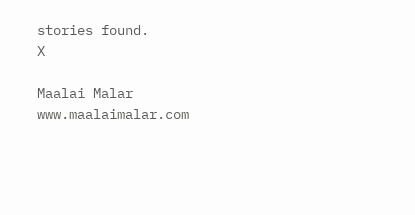stories found.
X

Maalai Malar
www.maalaimalar.com